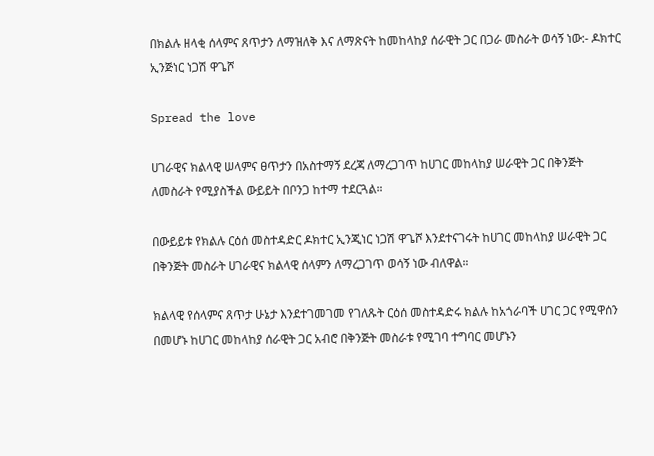በክልሉ ዘላቂ ሰላምና ጸጥታን ለማዝለቅ እና ለማጽናት ከመከላከያ ሰራዊት ጋር በጋራ መስራት ወሳኝ ነው:- ዶክተር ኢንጅነር ነጋሽ ዋጌሾ

Spread the love

ሀገራዊና ክልላዊ ሠላምና ፀጥታን በአስተማኝ ደረጃ ለማረጋገጥ ከሀገር መከላከያ ሠራዊት ጋር በቅንጅት ለመስራት የሚያስችል ውይይት በቦንጋ ከተማ ተደርጓል።

በውይይቱ የክልሉ ርዕሰ መስተዳድር ዶክተር ኢንጂነር ነጋሽ ዋጌሾ እንደተናገሩት ከሀገር መከላከያ ሠራዊት ጋር በቅንጅት መስራት ሀገራዊና ክልላዊ ሰላምን ለማረጋገጥ ወሳኝ ነው ብለዋል።

ክልላዊ የሰላምና ጸጥታ ሁኔታ እንደተገመገመ የገለጹት ርዕሰ መስተዳድሩ ክልሉ ከአጎራባች ሀገር ጋር የሚዋሰን በመሆኑ ከሀገር መከላከያ ሰራዊት ጋር አብሮ በቅንጅት መስራቱ የሚገባ ተግባር መሆኑን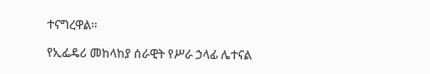ተናግረዋል።

የኢፌዴሪ መከላከያ ሰራዊት የሥራ ኃላፊ ሌተናል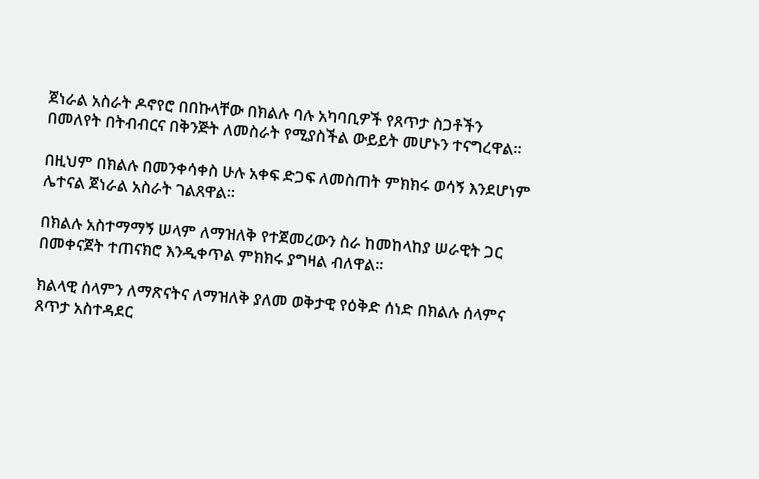ጀነራል አስራት ዶኖየሮ በበኩላቸው በክልሉ ባሉ አካባቢዎች የጸጥታ ስጋቶችን በመለየት በትብብርና በቅንጅት ለመስራት የሚያስችል ውይይት መሆኑን ተናግረዋል።

በዚህም በክልሉ በመንቀሳቀስ ሁሉ አቀፍ ድጋፍ ለመስጠት ምክክሩ ወሳኝ እንደሆነም ሌተናል ጀነራል አስራት ገልጸዋል።

በክልሉ አስተማማኝ ሠላም ለማዝለቅ የተጀመረውን ስራ ከመከላከያ ሠራዊት ጋር በመቀናጀት ተጠናክሮ እንዲቀጥል ምክክሩ ያግዛል ብለዋል።

ክልላዊ ሰላምን ለማጽናትና ለማዝለቅ ያለመ ወቅታዊ የዕቅድ ሰነድ በክልሉ ሰላምና ጸጥታ አስተዳደር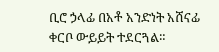ቢሮ ኃላፊ በአቶ አንድነት አሸናፊ ቀርቦ ውይይት ተደርጓል።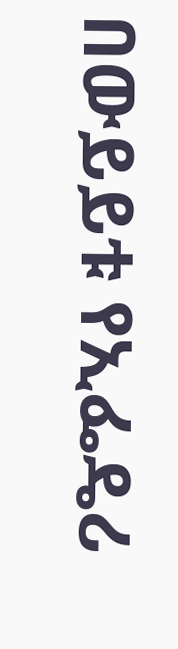በውይይቱ የኢፌዴሪ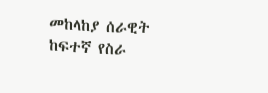መከላከያ ሰራዊት ከፍተኛ የስራ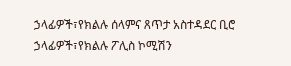ኃላፊዎች፣የክልሉ ሰላምና ጸጥታ አስተዳደር ቢሮ ኃላፊዎች፣የክልሉ ፖሊስ ኮሚሽን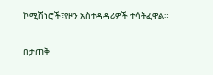ኮሚሽነሮች፣የዞን አስተዳዳሪዎች ተሳትፈዋል።

በታጠቅ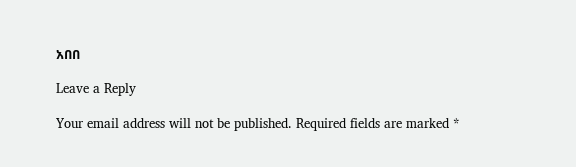አበበ

Leave a Reply

Your email address will not be published. Required fields are marked *